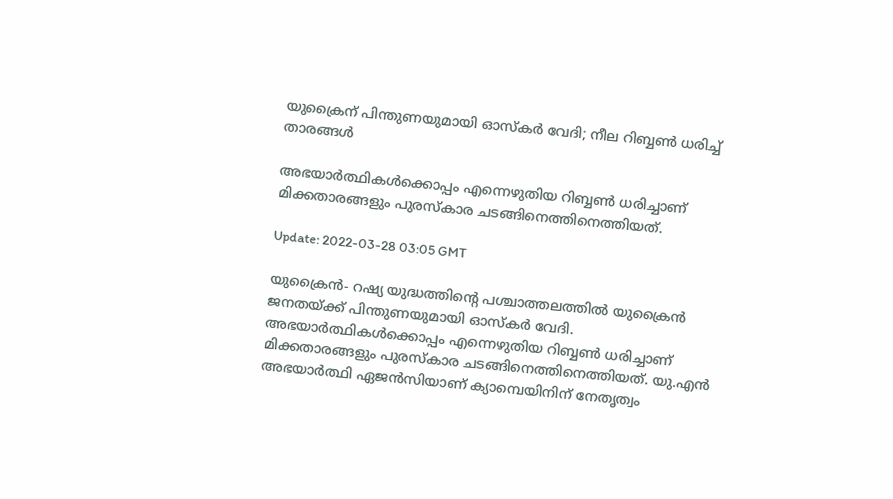യുക്രൈന് പിന്തുണയുമായി ഓസ്‌കർ വേദി; നീല റിബ്ബൺ ധരിച്ച് താരങ്ങൾ

അഭയാർത്ഥികൾക്കൊപ്പം എന്നെഴുതിയ റിബ്ബൺ ധരിച്ചാണ് മിക്കതാരങ്ങളും പുരസ്‌കാര ചടങ്ങിനെത്തിനെത്തിയത്.

Update: 2022-03-28 03:05 GMT

യുക്രൈന്‍- റഷ്യ യുദ്ധത്തിന്‍റെ പശ്ചാത്തലത്തില്‍ യുക്രൈന്‍ ജനതയ്ക്ക് പിന്തുണയുമായി ഓസ്കര്‍ വേദി. അഭയാര്‍ത്ഥികള്‍ക്കൊപ്പം എന്നെഴുതിയ റിബ്ബണ്‍ ധരിച്ചാണ് മിക്കതാരങ്ങളും പുരസ്കാര ചടങ്ങിനെത്തിനെത്തിയത്. യു.എൻ അഭയാർത്ഥി ഏജൻസിയാണ് ക്യാമ്പെയിനിന് നേതൃത്വം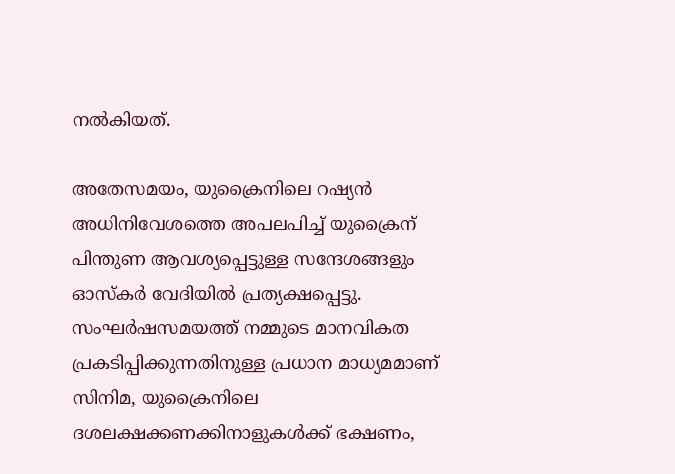നല്‍കിയത്.

അതേസമയം, യുക്രൈനിലെ റഷ്യന്‍ അധിനിവേശത്തെ അപലപിച്ച് യുക്രൈന് പിന്തുണ ആവശ്യപ്പെട്ടുള്ള സന്ദേശങ്ങളും ഓസ്കര്‍ വേദിയില്‍ പ്രത്യക്ഷപ്പെട്ടു. സംഘർഷസമയത്ത് നമ്മുടെ മാനവികത പ്രകടിപ്പിക്കുന്നതിനുള്ള പ്രധാന മാധ്യമമാണ് സിനിമ, യുക്രൈനിലെ ദശലക്ഷക്കണക്കിനാളുകള്‍ക്ക് ഭക്ഷണം,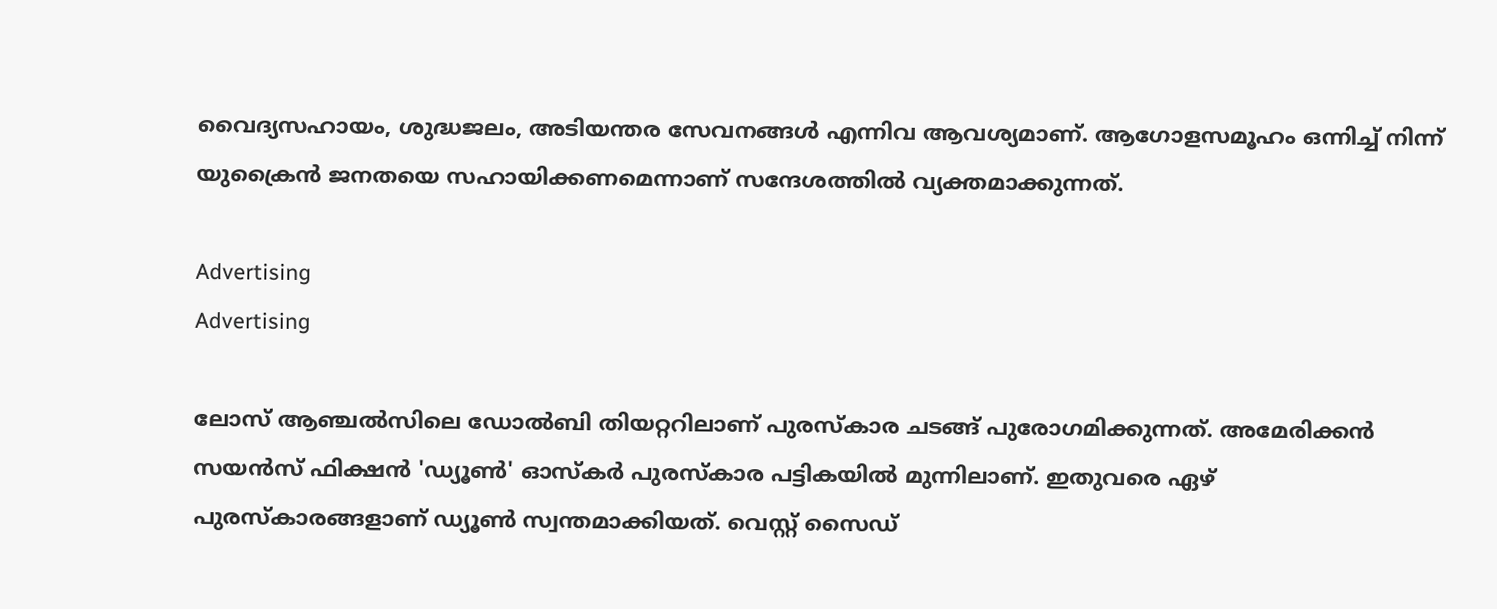വൈദ്യസഹായം, ശുദ്ധജലം, അടിയന്തര സേവനങ്ങൾ എന്നിവ ആവശ്യമാണ്. ആഗോളസമൂഹം ഒന്നിച്ച് നിന്ന് യുക്രൈന്‍ ജനതയെ സഹായിക്കണമെന്നാണ് സന്ദേശത്തില്‍ വ്യക്തമാക്കുന്നത്.

Advertising
Advertising

ലോസ് ആഞ്ചൽസിലെ ഡോൽബി തിയറ്ററിലാണ് പുരസ്കാര ചടങ്ങ് പുരോഗമിക്കുന്നത്. അമേരിക്കന്‍ സയന്‍സ് ഫിക്ഷന്‍ 'ഡ്യൂൺ' ഓസ്കർ പുരസ്‌കാര പട്ടികയിൽ മുന്നിലാണ്. ഇതുവരെ ഏഴ് പുരസ്കാരങ്ങളാണ് ഡ്യൂണ്‍ സ്വന്തമാക്കിയത്. വെസ്റ്റ് സൈഡ്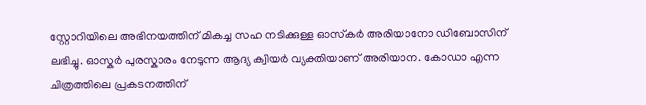സ്റ്റോറിയിലെ അഭിനയത്തിന് മികച്ച സഹ നടിക്കുള്ള ഓസ്‍കര്‍ അരിയാനോ ഡിബോസിന് ലഭിച്ചു. ഓസ്കര്‍ പുരസ്കാരം നേടുന്ന ആദ്യ ക്വിയര്‍ വ്യക്തിയാണ് അരിയാന. കോഡാ എന്ന ചിത്രത്തിലെ പ്രകടനത്തിന്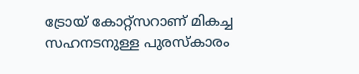ട്രോയ് കോറ്റ്സറാണ് മികച്ച സഹനടനുള്ള പുരസ്കാരം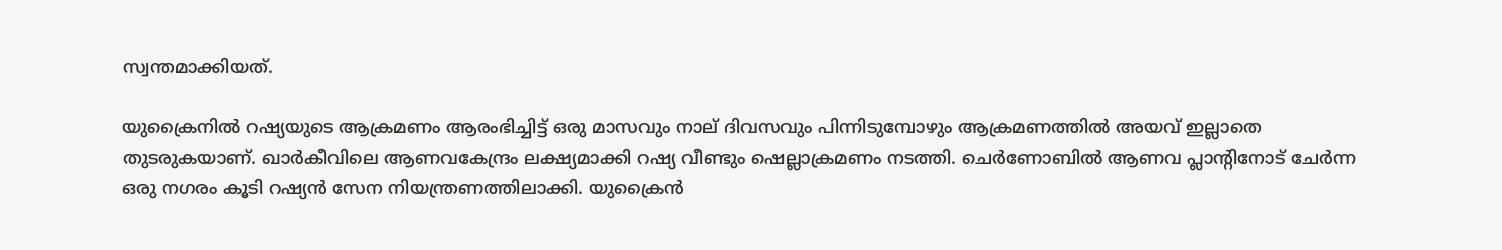സ്വന്തമാക്കിയത്.

യുക്രൈനിൽ റഷ്യയുടെ ആക്രമണം ആരംഭിച്ചിട്ട് ഒരു മാസവും നാല് ദിവസവും പിന്നിടുമ്പോഴും ആക്രമണത്തിൽ അയവ് ഇല്ലാതെ തുടരുകയാണ്. ഖാർകീവിലെ ആണവകേന്ദ്രം ലക്ഷ്യമാക്കി റഷ്യ വീണ്ടും ഷെല്ലാക്രമണം നടത്തി. ചെര്‍ണോബില്‍ ആണവ പ്ലാന്‍റിനോട് ചേര്‍ന്ന ഒരു നഗരം കൂടി റഷ്യന്‍ സേന നിയന്ത്രണത്തിലാക്കി. യുക്രൈൻ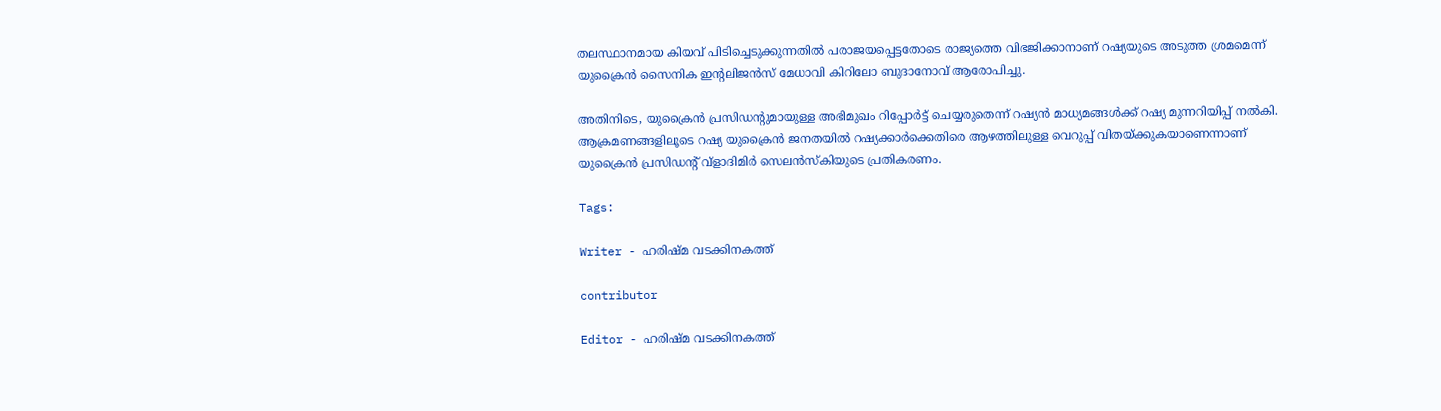തലസ്ഥാനമായ കിയവ് പിടിച്ചെടുക്കുന്നതിൽ പരാജയപ്പെട്ടതോടെ രാജ്യത്തെ വിഭജിക്കാനാണ് റഷ്യയുടെ അടുത്ത ശ്രമമെന്ന് യുക്രൈൻ സൈനിക ഇന്‍റലിജന്‍സ് മേധാവി കിറിലോ ബുദാനോവ് ആരോപിച്ചു.

അതിനിടെ, യുക്രൈൻ പ്രസിഡന്‍റുമായുള്ള അഭിമുഖം റിപ്പോർട്ട് ചെയ്യരുതെന്ന് റഷ്യൻ മാധ്യമങ്ങൾക്ക് റഷ്യ മുന്നറിയിപ്പ് നൽകി. ആക്രമണങ്ങളിലൂടെ റഷ്യ യുക്രൈൻ ജനതയിൽ റഷ്യക്കാർക്കെതിരെ ആഴത്തിലുള്ള വെറുപ്പ് വിതയ്ക്കുകയാണെന്നാണ് യുക്രൈൻ പ്രസിഡന്‍റ് ‍വ്ളാദിമിര്‍ സെലൻസ്കിയുടെ പ്രതികരണം.

Tags:

Writer - ഹരിഷ്മ വടക്കിനകത്ത്

contributor

Editor - ഹരിഷ്മ വടക്കിനകത്ത്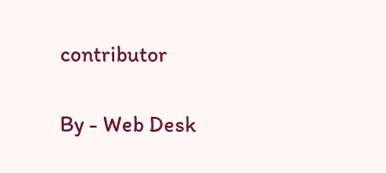contributor

By - Web Desk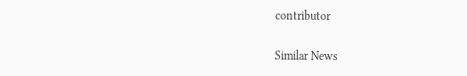contributor

Similar News